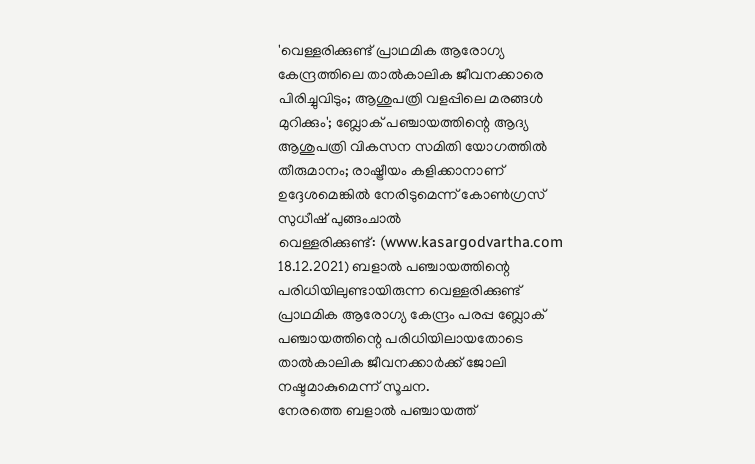'വെള്ളരിക്കുണ്ട് പ്രാഥമിക ആരോഗ്യ കേന്ദ്രത്തിലെ താൽകാലിക ജീവനക്കാരെ പിരിച്ചുവിടും; ആശുപത്രി വളപ്പിലെ മരങ്ങൾ മുറിക്കും'; ബ്ലോക് പഞ്ചായത്തിന്റെ ആദ്യ ആശുപത്രി വികസന സമിതി യോഗത്തിൽ തീരുമാനം; രാഷ്ട്രീയം കളിക്കാനാണ് ഉദ്ദേശമെങ്കിൽ നേരിടുമെന്ന് കോൺഗ്രസ്
സുധീഷ് പുങ്ങംചാൽ
വെള്ളരിക്കുണ്ട്: (www.kasargodvartha.com 18.12.2021) ബളാൽ പഞ്ചായത്തിന്റെ പരിധിയിലുണ്ടായിരുന്ന വെള്ളരിക്കുണ്ട് പ്രാഥമിക ആരോഗ്യ കേന്ദ്രം പരപ്പ ബ്ലോക് പഞ്ചായത്തിന്റെ പരിധിയിലായതോടെ താൽകാലിക ജീവനക്കാർക്ക് ജോലി നഷ്ടമാകുമെന്ന് സൂചന.
നേരത്തെ ബളാൽ പഞ്ചായത്ത്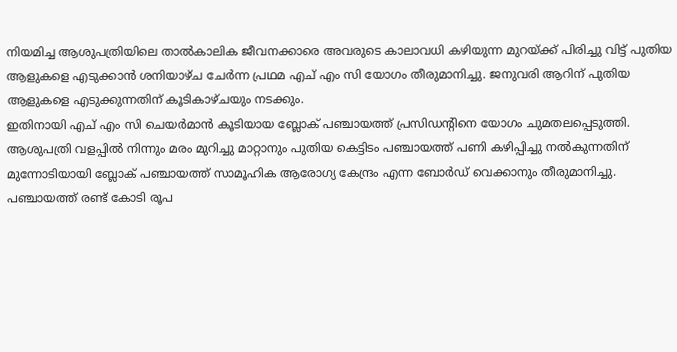നിയമിച്ച ആശുപത്രിയിലെ താൽകാലിക ജീവനക്കാരെ അവരുടെ കാലാവധി കഴിയുന്ന മുറയ്ക്ക് പിരിച്ചു വിട്ട് പുതിയ ആളുകളെ എടുക്കാൻ ശനിയാഴ്ച ചേർന്ന പ്രഥമ എച് എം സി യോഗം തീരുമാനിച്ചു. ജനുവരി ആറിന് പുതിയ ആളുകളെ എടുക്കുന്നതിന് കൂടികാഴ്ചയും നടക്കും.
ഇതിനായി എച് എം സി ചെയർമാൻ കൂടിയായ ബ്ലോക് പഞ്ചായത്ത് പ്രസിഡന്റിനെ യോഗം ചുമതലപ്പെടുത്തി.
ആശുപത്രി വളപ്പിൽ നിന്നും മരം മുറിച്ചു മാറ്റാനും പുതിയ കെട്ടിടം പഞ്ചായത്ത് പണി കഴിപ്പിച്ചു നൽകുന്നതിന് മുന്നോടിയായി ബ്ലോക് പഞ്ചായത്ത് സാമൂഹിക ആരോഗ്യ കേന്ദ്രം എന്ന ബോർഡ് വെക്കാനും തീരുമാനിച്ചു. പഞ്ചായത്ത് രണ്ട് കോടി രൂപ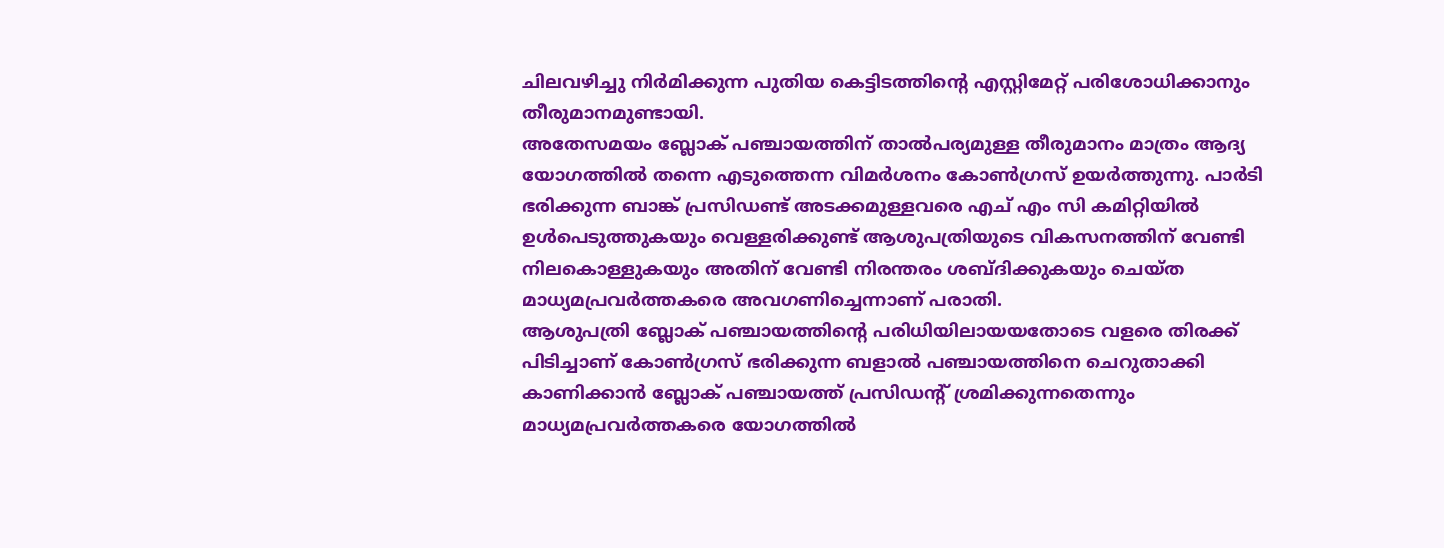ചിലവഴിച്ചു നിർമിക്കുന്ന പുതിയ കെട്ടിടത്തിന്റെ എസ്റ്റിമേറ്റ് പരിശോധിക്കാനും തീരുമാനമുണ്ടായി.
അതേസമയം ബ്ലോക് പഞ്ചായത്തിന് താൽപര്യമുള്ള തീരുമാനം മാത്രം ആദ്യ യോഗത്തിൽ തന്നെ എടുത്തെന്ന വിമർശനം കോൺഗ്രസ് ഉയർത്തുന്നു. പാർടി ഭരിക്കുന്ന ബാങ്ക് പ്രസിഡണ്ട് അടക്കമുള്ളവരെ എച് എം സി കമിറ്റിയിൽ ഉൾപെടുത്തുകയും വെള്ളരിക്കുണ്ട് ആശുപത്രിയുടെ വികസനത്തിന് വേണ്ടി നിലകൊള്ളുകയും അതിന് വേണ്ടി നിരന്തരം ശബ്ദിക്കുകയും ചെയ്ത മാധ്യമപ്രവർത്തകരെ അവഗണിച്ചെന്നാണ് പരാതി.
ആശുപത്രി ബ്ലോക് പഞ്ചായത്തിന്റെ പരിധിയിലായയതോടെ വളരെ തിരക്ക് പിടിച്ചാണ് കോൺഗ്രസ് ഭരിക്കുന്ന ബളാൽ പഞ്ചായത്തിനെ ചെറുതാക്കി കാണിക്കാൻ ബ്ലോക് പഞ്ചായത്ത് പ്രസിഡന്റ് ശ്രമിക്കുന്നതെന്നും മാധ്യമപ്രവർത്തകരെ യോഗത്തിൽ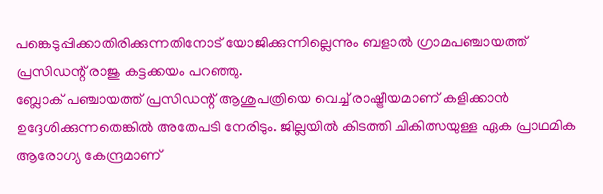പങ്കെടുപ്പിക്കാതിരിക്കുന്നതിനോട് യോജിക്കുന്നില്ലെന്നും ബളാൽ ഗ്രാമപഞ്ചായത്ത് പ്രസിഡന്റ് രാജു കട്ടക്കയം പറഞ്ഞു.
ബ്ലോക് പഞ്ചായത്ത് പ്രസിഡന്റ് ആശുപത്രിയെ വെച്ച് രാഷ്ട്രീയമാണ് കളിക്കാൻ ഉദ്ദേശിക്കുന്നതെങ്കിൽ അതേപടി നേരിടും. ജില്ലയിൽ കിടത്തി ചികിത്സയുള്ള ഏക പ്രാഥമിക ആരോഗ്യ കേന്ദ്രമാണ്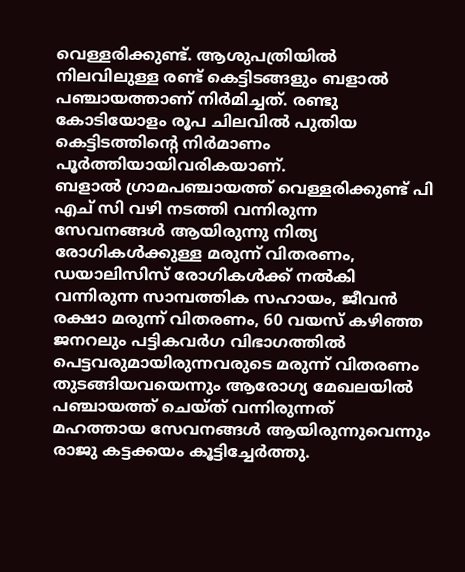വെള്ളരിക്കുണ്ട്. ആശുപത്രിയിൽ നിലവിലുള്ള രണ്ട് കെട്ടിടങ്ങളും ബളാൽ പഞ്ചായത്താണ് നിർമിച്ചത്. രണ്ടു കോടിയോളം രൂപ ചിലവിൽ പുതിയ കെട്ടിടത്തിന്റെ നിർമാണം പൂർത്തിയായിവരികയാണ്.
ബളാൽ ഗ്രാമപഞ്ചായത്ത് വെള്ളരിക്കുണ്ട് പി എച് സി വഴി നടത്തി വന്നിരുന്ന സേവനങ്ങൾ ആയിരുന്നു നിത്യ രോഗികൾക്കുള്ള മരുന്ന് വിതരണം, ഡയാലിസിസ് രോഗികൾക്ക് നൽകി വന്നിരുന്ന സാമ്പത്തിക സഹായം, ജീവൻ രക്ഷാ മരുന്ന് വിതരണം, 60 വയസ് കഴിഞ്ഞ ജനറലും പട്ടികവർഗ വിഭാഗത്തിൽ പെട്ടവരുമായിരുന്നവരുടെ മരുന്ന് വിതരണം തുടങ്ങിയവയെന്നും ആരോഗ്യ മേഖലയിൽ പഞ്ചായത്ത് ചെയ്ത് വന്നിരുന്നത് മഹത്തായ സേവനങ്ങൾ ആയിരുന്നുവെന്നും രാജു കട്ടക്കയം കൂട്ടിച്ചേർത്തു.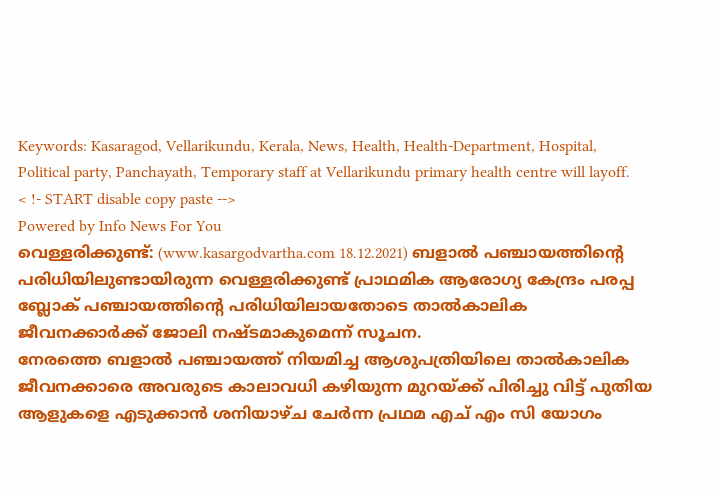Keywords: Kasaragod, Vellarikundu, Kerala, News, Health, Health-Department, Hospital, Political party, Panchayath, Temporary staff at Vellarikundu primary health centre will layoff.
< !- START disable copy paste -->
Powered by Info News For You
വെള്ളരിക്കുണ്ട്: (www.kasargodvartha.com 18.12.2021) ബളാൽ പഞ്ചായത്തിന്റെ പരിധിയിലുണ്ടായിരുന്ന വെള്ളരിക്കുണ്ട് പ്രാഥമിക ആരോഗ്യ കേന്ദ്രം പരപ്പ ബ്ലോക് പഞ്ചായത്തിന്റെ പരിധിയിലായതോടെ താൽകാലിക ജീവനക്കാർക്ക് ജോലി നഷ്ടമാകുമെന്ന് സൂചന.
നേരത്തെ ബളാൽ പഞ്ചായത്ത് നിയമിച്ച ആശുപത്രിയിലെ താൽകാലിക ജീവനക്കാരെ അവരുടെ കാലാവധി കഴിയുന്ന മുറയ്ക്ക് പിരിച്ചു വിട്ട് പുതിയ ആളുകളെ എടുക്കാൻ ശനിയാഴ്ച ചേർന്ന പ്രഥമ എച് എം സി യോഗം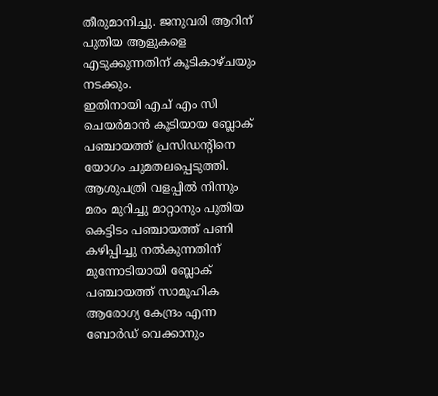തീരുമാനിച്ചു. ജനുവരി ആറിന് പുതിയ ആളുകളെ എടുക്കുന്നതിന് കൂടികാഴ്ചയും നടക്കും.
ഇതിനായി എച് എം സി ചെയർമാൻ കൂടിയായ ബ്ലോക് പഞ്ചായത്ത് പ്രസിഡന്റിനെ യോഗം ചുമതലപ്പെടുത്തി.
ആശുപത്രി വളപ്പിൽ നിന്നും മരം മുറിച്ചു മാറ്റാനും പുതിയ കെട്ടിടം പഞ്ചായത്ത് പണി കഴിപ്പിച്ചു നൽകുന്നതിന് മുന്നോടിയായി ബ്ലോക് പഞ്ചായത്ത് സാമൂഹിക ആരോഗ്യ കേന്ദ്രം എന്ന ബോർഡ് വെക്കാനും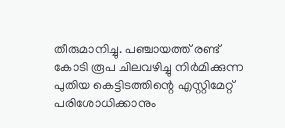തീരുമാനിച്ചു. പഞ്ചായത്ത് രണ്ട് കോടി രൂപ ചിലവഴിച്ചു നിർമിക്കുന്ന പുതിയ കെട്ടിടത്തിന്റെ എസ്റ്റിമേറ്റ് പരിശോധിക്കാനും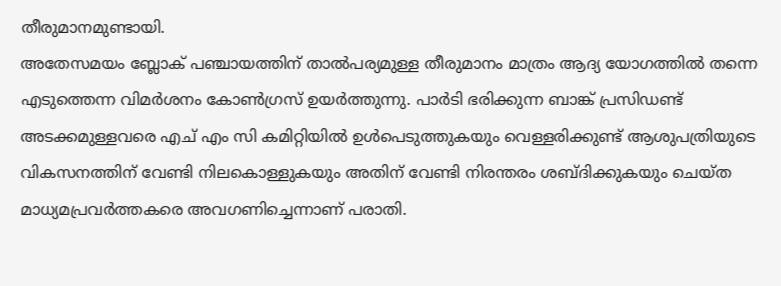തീരുമാനമുണ്ടായി.
അതേസമയം ബ്ലോക് പഞ്ചായത്തിന് താൽപര്യമുള്ള തീരുമാനം മാത്രം ആദ്യ യോഗത്തിൽ തന്നെ എടുത്തെന്ന വിമർശനം കോൺഗ്രസ് ഉയർത്തുന്നു. പാർടി ഭരിക്കുന്ന ബാങ്ക് പ്രസിഡണ്ട് അടക്കമുള്ളവരെ എച് എം സി കമിറ്റിയിൽ ഉൾപെടുത്തുകയും വെള്ളരിക്കുണ്ട് ആശുപത്രിയുടെ വികസനത്തിന് വേണ്ടി നിലകൊള്ളുകയും അതിന് വേണ്ടി നിരന്തരം ശബ്ദിക്കുകയും ചെയ്ത മാധ്യമപ്രവർത്തകരെ അവഗണിച്ചെന്നാണ് പരാതി.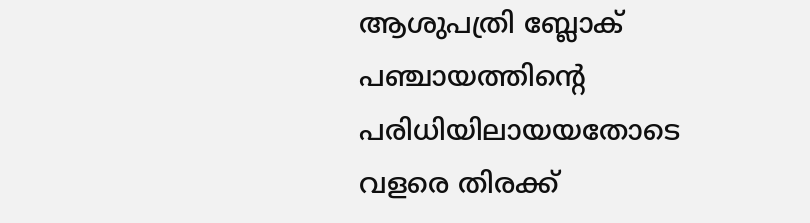ആശുപത്രി ബ്ലോക് പഞ്ചായത്തിന്റെ പരിധിയിലായയതോടെ വളരെ തിരക്ക്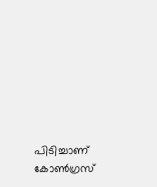പിടിച്ചാണ് കോൺഗ്രസ്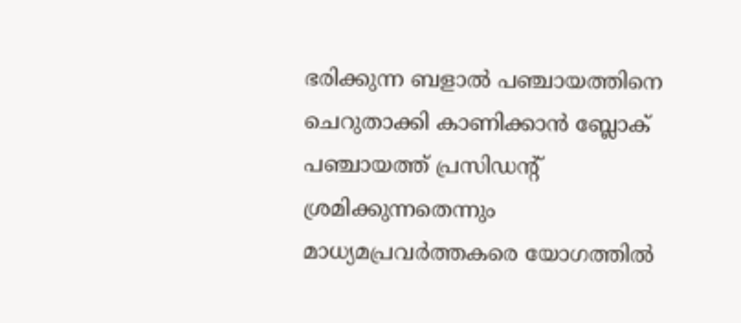ഭരിക്കുന്ന ബളാൽ പഞ്ചായത്തിനെ ചെറുതാക്കി കാണിക്കാൻ ബ്ലോക് പഞ്ചായത്ത് പ്രസിഡന്റ് ശ്രമിക്കുന്നതെന്നും മാധ്യമപ്രവർത്തകരെ യോഗത്തിൽ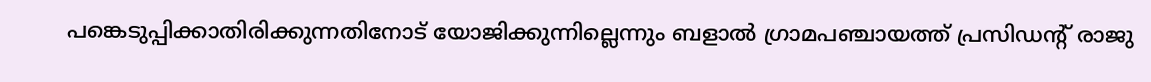പങ്കെടുപ്പിക്കാതിരിക്കുന്നതിനോട് യോജിക്കുന്നില്ലെന്നും ബളാൽ ഗ്രാമപഞ്ചായത്ത് പ്രസിഡന്റ് രാജു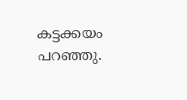കട്ടക്കയം പറഞ്ഞു.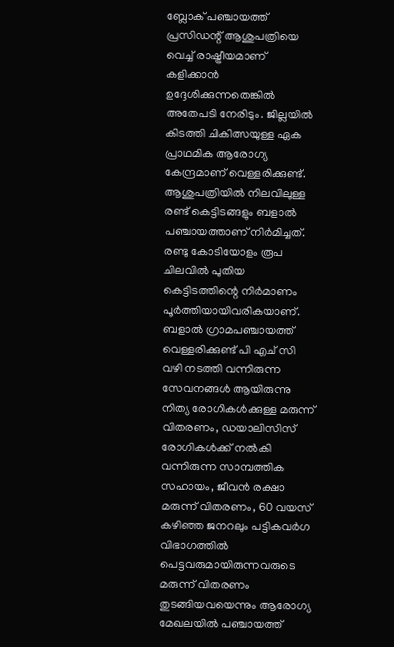ബ്ലോക് പഞ്ചായത്ത് പ്രസിഡന്റ് ആശുപത്രിയെ വെച്ച് രാഷ്ട്രീയമാണ് കളിക്കാൻ ഉദ്ദേശിക്കുന്നതെങ്കിൽ അതേപടി നേരിടും. ജില്ലയിൽ കിടത്തി ചികിത്സയുള്ള ഏക പ്രാഥമിക ആരോഗ്യ കേന്ദ്രമാണ് വെള്ളരിക്കുണ്ട്. ആശുപത്രിയിൽ നിലവിലുള്ള രണ്ട് കെട്ടിടങ്ങളും ബളാൽ പഞ്ചായത്താണ് നിർമിച്ചത്. രണ്ടു കോടിയോളം രൂപ ചിലവിൽ പുതിയ കെട്ടിടത്തിന്റെ നിർമാണം പൂർത്തിയായിവരികയാണ്.
ബളാൽ ഗ്രാമപഞ്ചായത്ത് വെള്ളരിക്കുണ്ട് പി എച് സി വഴി നടത്തി വന്നിരുന്ന സേവനങ്ങൾ ആയിരുന്നു നിത്യ രോഗികൾക്കുള്ള മരുന്ന് വിതരണം, ഡയാലിസിസ് രോഗികൾക്ക് നൽകി വന്നിരുന്ന സാമ്പത്തിക സഹായം, ജീവൻ രക്ഷാ മരുന്ന് വിതരണം, 60 വയസ് കഴിഞ്ഞ ജനറലും പട്ടികവർഗ വിഭാഗത്തിൽ പെട്ടവരുമായിരുന്നവരുടെ മരുന്ന് വിതരണം തുടങ്ങിയവയെന്നും ആരോഗ്യ മേഖലയിൽ പഞ്ചായത്ത്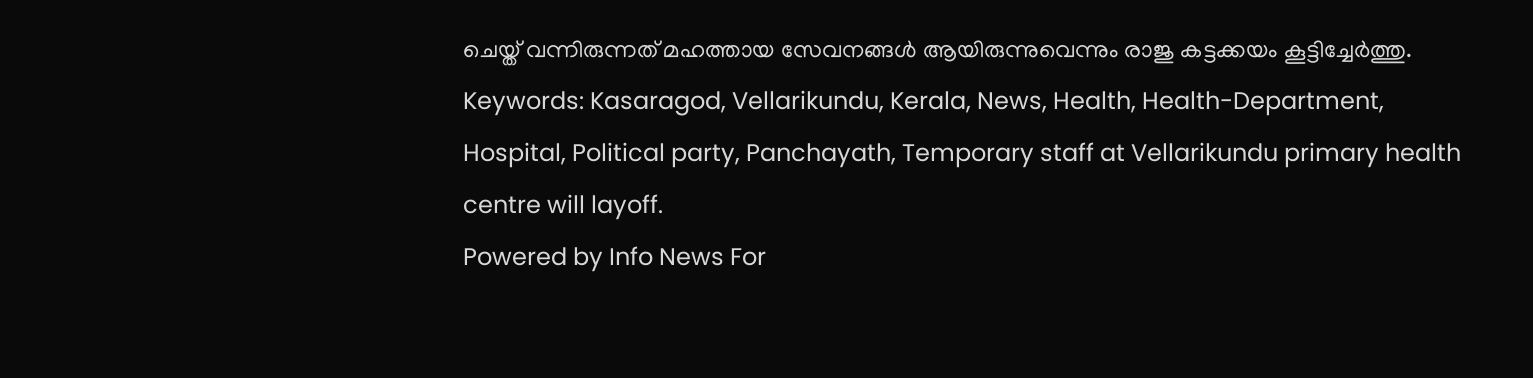ചെയ്ത് വന്നിരുന്നത് മഹത്തായ സേവനങ്ങൾ ആയിരുന്നുവെന്നും രാജു കട്ടക്കയം കൂട്ടിച്ചേർത്തു.
Keywords: Kasaragod, Vellarikundu, Kerala, News, Health, Health-Department, Hospital, Political party, Panchayath, Temporary staff at Vellarikundu primary health centre will layoff.
Powered by Info News For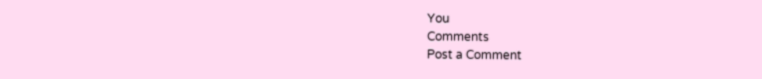You
Comments
Post a Comment